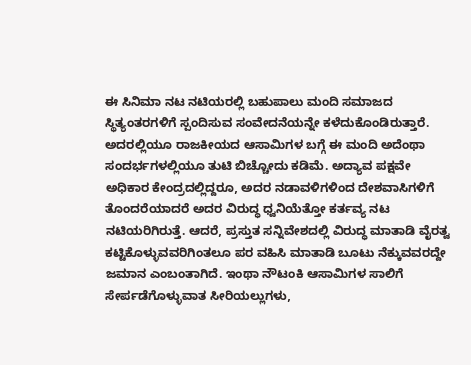ಈ ಸಿನಿಮಾ ನಟ ನಟಿಯರಲ್ಲಿ ಬಹುಪಾಲು ಮಂದಿ ಸಮಾಜದ ಸ್ಥಿತ್ಯಂತರಗಳಿಗೆ ಸ್ಪಂದಿಸುವ ಸಂವೇದನೆಯನ್ನೇ ಕಳೆದುಕೊಂಡಿರುತ್ತಾರೆ. ಅದರಲ್ಲಿಯೂ ರಾಜಕೀಯದ ಆಸಾಮಿಗಳ ಬಗ್ಗೆ ಈ ಮಂದಿ ಅದೆಂಥಾ ಸಂದರ್ಭಗಳಲ್ಲಿಯೂ ತುಟಿ ಬಿಚ್ಚೋದು ಕಡಿಮೆ. ಅದ್ಯಾವ ಪಕ್ಷವೇ ಅಧಿಕಾರ ಕೇಂದ್ರದಲ್ಲಿದ್ದರೂ, ಅದರ ನಡಾವಳಿಗಳಿಂದ ದೇಶವಾಸಿಗಳಿಗೆ ತೊಂದರೆಯಾದರೆ ಅದರ ವಿರುದ್ಧ ಧ್ವನಿಯೆತ್ತೋ ಕರ್ತವ್ಯ ನಟ ನಟಿಯರಿಗಿರುತ್ತೆ. ಆದರೆ, ಪ್ರಸ್ತುತ ಸನ್ನಿವೇಶದಲ್ಲಿ ವಿರುದ್ಧ ಮಾತಾಡಿ ವೈರತ್ವ ಕಟ್ಟಿಕೊಳ್ಳುವವರಿಗಿಂತಲೂ ಪರ ವಹಿಸಿ ಮಾತಾಡಿ ಬೂಟು ನೆಕ್ಕುವವರದ್ದೇ ಜಮಾನ ಎಂಬಂತಾಗಿದೆ. ಇಂಥಾ ನೌಟಂಕಿ ಆಸಾಮಿಗಳ ಸಾಲಿಗೆ ಸೇರ್ಪಡೆಗೊಳ್ಳುವಾತ ಸೀರಿಯಲ್ಲುಗಳು,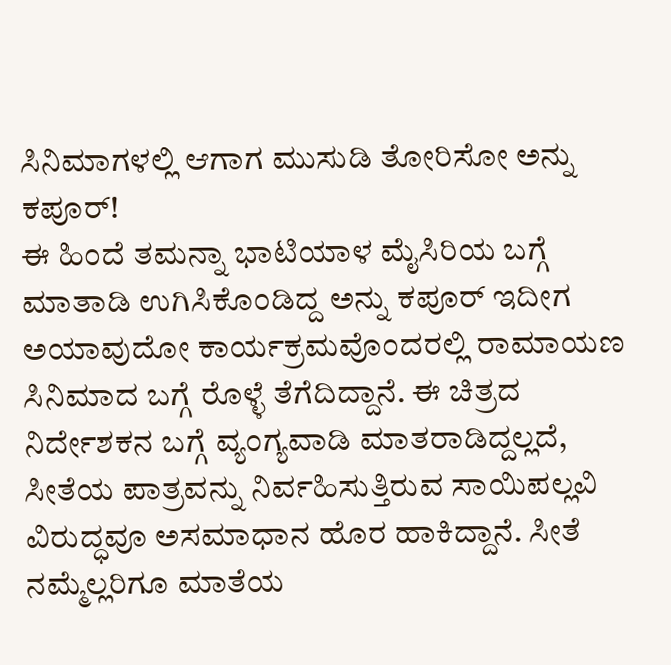ಸಿನಿಮಾಗಳಲ್ಲಿ ಆಗಾಗ ಮುಸುಡಿ ತೋರಿಸೋ ಅನ್ನು ಕಪೂರ್!
ಈ ಹಿಂದೆ ತಮನ್ನಾ ಭಾಟಿಯಾಳ ಮೈಸಿರಿಯ ಬಗ್ಗೆ ಮಾತಾಡಿ ಉಗಿಸಿಕೊಂಡಿದ್ದ ಅನ್ನು ಕಪೂರ್ ಇದೀಗ ಅಯಾವುದೋ ಕಾರ್ಯಕ್ರಮವೊಂದರಲ್ಲಿ ರಾಮಾಯಣ ಸಿನಿಮಾದ ಬಗ್ಗೆ ರೊಳ್ಳೆ ತೆಗೆದಿದ್ದಾನೆ. ಈ ಚಿತ್ರದ ನಿರ್ದೇಶಕನ ಬಗ್ಗೆ ವ್ಯಂಗ್ಯವಾಡಿ ಮಾತರಾಡಿದ್ದಲ್ಲದೆ, ಸೀತೆಯ ಪಾತ್ರವನ್ನು ನಿರ್ವಹಿಸುತ್ತಿರುವ ಸಾಯಿಪಲ್ಲವಿ ವಿರುದ್ಧವೂ ಅಸಮಾಧಾನ ಹೊರ ಹಾಕಿದ್ದಾನೆ. ಸೀತೆ ನಮ್ಮೆಲ್ಲರಿಗೂ ಮಾತೆಯ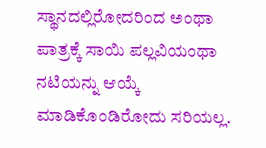ಸ್ಥಾನದಲ್ಲಿರೋದರಿಂದ ಅಂಥಾ ಪಾತ್ರಕ್ಕೆ ಸಾಯಿ ಪಲ್ಲವಿಯಂಥಾ ನಟಿಯನ್ನು ಆಯ್ಕೆ ಮಾಡಿಕೊಂಡಿರೋದು ಸರಿಯಲ್ಲ.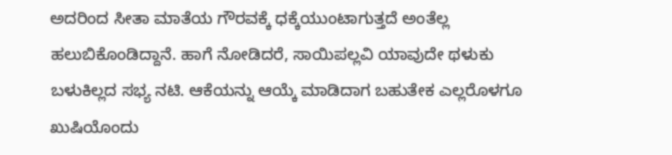ಅದರಿಂದ ಸೀತಾ ಮಾತೆಯ ಗೌರವಕ್ಕೆ ಧಕ್ಕೆಯುಂಟಾಗುತ್ತದೆ ಅಂತೆಲ್ಲ ಹಲುಬಿಕೊಂಡಿದ್ದಾನೆ. ಹಾಗೆ ನೋಡಿದರೆ, ಸಾಯಿಪಲ್ಲವಿ ಯಾವುದೇ ಥಳುಕು ಬಳುಕಿಲ್ಲದ ಸಭ್ಯ ನಟಿ. ಆಕೆಯನ್ನು ಆಯ್ಕೆ ಮಾಡಿದಾಗ ಬಹುತೇಕ ಎಲ್ಲರೊಳಗೂ ಖುಷಿಯೊಂದು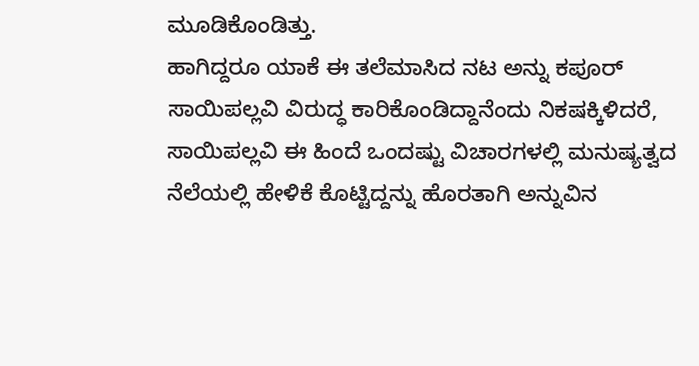ಮೂಡಿಕೊಂಡಿತ್ತು.
ಹಾಗಿದ್ದರೂ ಯಾಕೆ ಈ ತಲೆಮಾಸಿದ ನಟ ಅನ್ನು ಕಪೂರ್ ಸಾಯಿಪಲ್ಲವಿ ವಿರುದ್ಧ ಕಾರಿಕೊಂಡಿದ್ದಾನೆಂದು ನಿಕಷಕ್ಕಿಳಿದರೆ, ಸಾಯಿಪಲ್ಲವಿ ಈ ಹಿಂದೆ ಒಂದಷ್ಟು ವಿಚಾರಗಳಲ್ಲಿ ಮನುಷ್ಯತ್ವದ ನೆಲೆಯಲ್ಲಿ ಹೇಳಿಕೆ ಕೊಟ್ಟಿದ್ದನ್ನು ಹೊರತಾಗಿ ಅನ್ನುವಿನ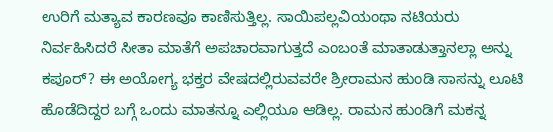ಉರಿಗೆ ಮತ್ಯಾವ ಕಾರಣವೂ ಕಾಣಿಸುತ್ತಿಲ್ಲ. ಸಾಯಿಪಲ್ಲವಿಯಂಥಾ ನಟಿಯರು ನಿರ್ವಹಿಸಿದರೆ ಸೀತಾ ಮಾತೆಗೆ ಅಪಚಾರವಾಗುತ್ತದೆ ಎಂಬಂತೆ ಮಾತಾಡುತ್ತಾನಲ್ಲಾ ಅನ್ನು ಕಪೂರ್? ಈ ಅಯೋಗ್ಯ ಭಕ್ತರ ವೇಷದಲ್ಲಿರುವವರೇ ಶ್ರೀರಾಮನ ಹುಂಡಿ ಸಾಸನ್ನು ಲೂಟಿ ಹೊಡೆದಿದ್ದರ ಬಗ್ಗೆ ಒಂದು ಮಾತನ್ನೂ ಎಲ್ಲಿಯೂ ಆಡಿಲ್ಲ. ರಾಮನ ಹುಂಡಿಗೆ ಮಕನ್ನ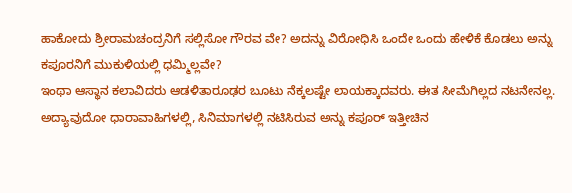ಹಾಕೋದು ಶ್ರೀರಾಮಚಂದ್ರನಿಗೆ ಸಲ್ಲಿಸೋ ಗೌರವ ವೇ? ಅದನ್ನು ವಿರೋಧಿಸಿ ಒಂದೇ ಒಂದು ಹೇಳಿಕೆ ಕೊಡಲು ಅನ್ನು ಕಪೂರನಿಗೆ ಮುಕುಳಿಯಲ್ಲಿ ಧಮ್ಮಿಲ್ಲವೇ?
ಇಂಥಾ ಆಸ್ಥಾನ ಕಲಾವಿದರು ಆಡಳಿತಾರೂಢರ ಬೂಟು ನೆಕ್ಕಲಷ್ಟೇ ಲಾಯಕ್ಕಾದವರು. ಈತ ಸೀಮೆಗಿಲ್ಲದ ನಟನೇನಲ್ಲ. ಅದ್ಯಾವುದೋ ಧಾರಾವಾಹಿಗಳಲ್ಲಿ, ಸಿನಿಮಾಗಳಲ್ಲಿ ನಟಿಸಿರುವ ಅನ್ನು ಕಪೂರ್ ಇತ್ತೀಚಿನ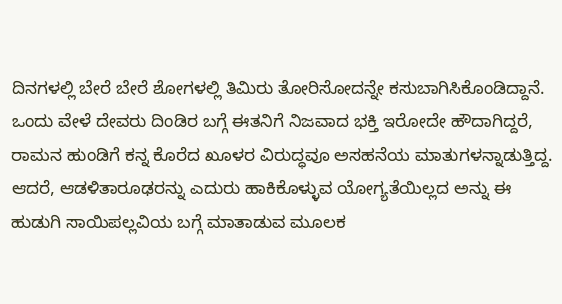ದಿನಗಳಲ್ಲಿ ಬೇರೆ ಬೇರೆ ಶೋಗಳಲ್ಲಿ ತಿಮಿರು ತೋರಿಸೋದನ್ನೇ ಕಸುಬಾಗಿಸಿಕೊಂಡಿದ್ದಾನೆ. ಒಂದು ವೇಳೆ ದೇವರು ದಿಂಡಿರ ಬಗ್ಗೆ ಈತನಿಗೆ ನಿಜವಾದ ಭಕ್ತಿ ಇರೋದೇ ಹೌದಾಗಿದ್ದರೆ, ರಾಮನ ಹುಂಡಿಗೆ ಕನ್ನ ಕೊರೆದ ಖೂಳರ ವಿರುದ್ಧವೂ ಅಸಹನೆಯ ಮಾತುಗಳನ್ನಾಡುತ್ತಿದ್ದ. ಆದರೆ, ಆಡಳಿತಾರೂಢರನ್ನು ಎದುರು ಹಾಕಿಕೊಳ್ಳುವ ಯೋಗ್ಯತೆಯಿಲ್ಲದ ಅನ್ನು ಈ ಹುಡುಗಿ ಸಾಯಿಪಲ್ಲವಿಯ ಬಗ್ಗೆ ಮಾತಾಡುವ ಮೂಲಕ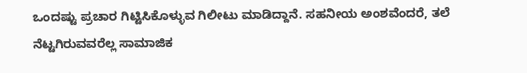ಒಂದಷ್ಟು ಪ್ರಚಾರ ಗಿಟ್ಟಿಸಿಕೊಳ್ಳುವ ಗಿಲೀಟು ಮಾಡಿದ್ದಾನೆ. ಸಹನೀಯ ಅಂಶವೆಂದರೆ, ತಲೆ ನೆಟ್ಟಗಿರುವವರೆಲ್ಲ ಸಾಮಾಜಿಕ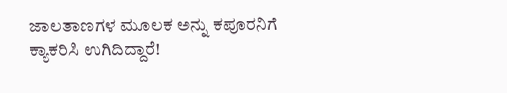ಜಾಲತಾಣಗಳ ಮೂಲಕ ಅನ್ನು ಕಪೂರನಿಗೆ ಕ್ಯಾಕರಿಸಿ ಉಗಿದಿದ್ದಾರೆ!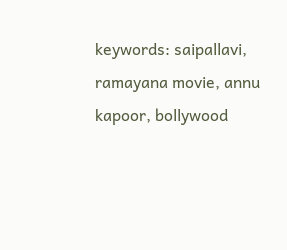keywords: saipallavi, ramayana movie, annu kapoor, bollywood